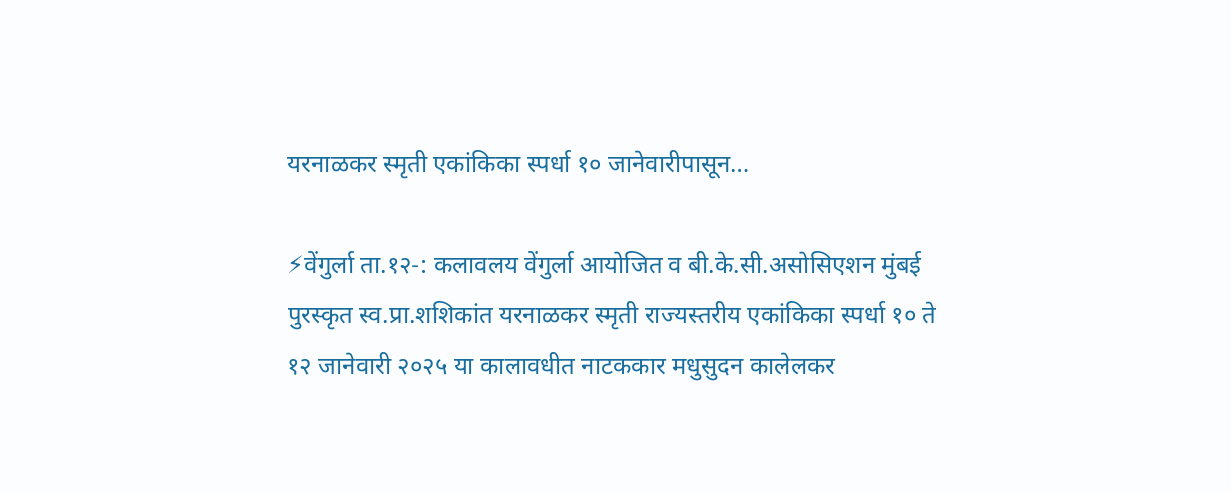यरनाळकर स्मृती एकांकिका स्पर्धा १० जानेवारीपासून…

⚡वेंगुर्ला ता.१२-: कलावलय वेंगुर्ला आयोजित व बी.के.सी.असोसिएशन मुंबई पुरस्कृत स्व.प्रा.शशिकांत यरनाळकर स्मृती राज्यस्तरीय एकांकिका स्पर्धा १० ते १२ जानेवारी २०२५ या कालावधीत नाटककार मधुसुदन कालेलकर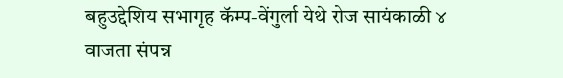बहुउद्देशिय सभागृह कॅम्प-वेंगुर्ला येथे रोज सायंकाळी ४ वाजता संपन्न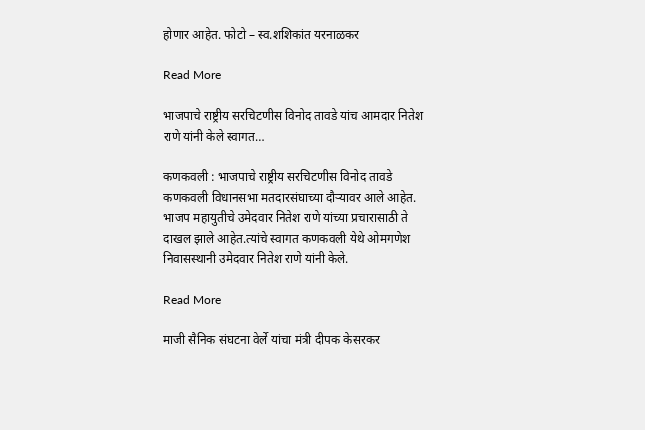होणार आहेत. फोटो – स्व.शशिकांत यरनाळकर

Read More

भाजपाचे राष्ट्रीय सरचिटणीस विनोद तावडे यांच आमदार नितेश राणे यांनी केले स्वागत…

कणकवली : भाजपाचे राष्ट्रीय सरचिटणीस विनोद तावडे कणकवली विधानसभा मतदारसंघाच्या दौऱ्यावर आले आहेत. भाजप महायुतीचे उमेदवार नितेश राणे यांच्या प्रचारासाठी ते दाखल झाले आहेत.त्यांचे स्वागत कणकवली येथे ओमगणेश निवासस्थानी उमेदवार नितेश राणे यांनी केले.

Read More

माजी सैनिक संघटना वेर्ले यांचा मंत्री दीपक केसरकर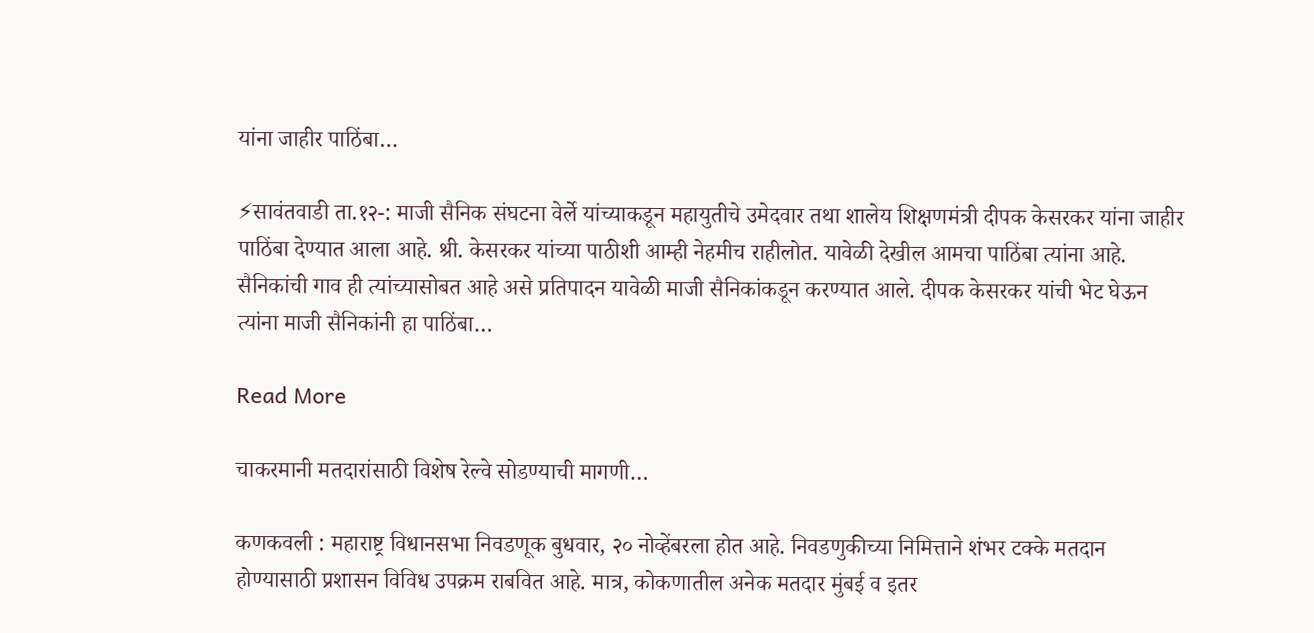यांना जाहीर पाठिंबा…

⚡सावंतवाडी ता.१२-: माजी सैनिक संघटना वेर्ले यांच्याकडून महायुतीचे उमेदवार तथा शालेय शिक्षणमंत्री दीपक केसरकर यांना जाहीर पाठिंबा देण्यात आला आहे. श्री. केसरकर यांच्या पाठीशी आम्ही नेहमीच राहीलोत. यावेळी देखील आमचा पाठिंबा त्यांना आहे‌. सैनिकांची गाव ही त्यांच्यासोबत आहे असे प्रतिपादन यावेळी माजी सैनिकांकडून करण्यात आले. दीपक केसरकर यांची भेट घेऊन त्यांना माजी सैनिकांनी हा पाठिंबा…

Read More

चाकरमानी मतदारांसाठी विशेष रेल्वे सोडण्याची मागणी…

कणकवली : महाराष्ट्र विधानसभा निवडणूक बुधवार, २० नोव्हेंबरला होत आहे. निवडणुकीच्या निमित्ताने शंभर टक्के मतदान होण्यासाठी प्रशासन विविध उपक्रम राबवित आहे. मात्र, कोकणातील अनेक मतदार मुंबई व इतर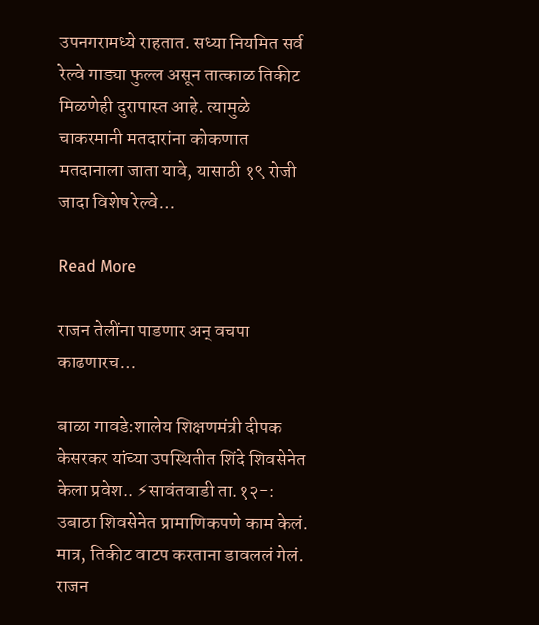उपनगरामध्ये राहतात. सध्या नियमित सर्व रेल्वे गाड्या फुल्ल असून तात्काळ तिकीट मिळणेही दुरापास्त आहे. त्यामुळे चाकरमानी मतदारांना कोकणात मतदानाला जाता यावे, यासाठी १९ रोजी जादा विशेष रेल्वे…

Read More

राजन तेलींना पाडणार अन् वचपा काढणारच…

बाळा गावडे:शालेय शिक्षणमंत्री दीपक केसरकर यांच्या उपस्थितीत शिंदे शिवसेनेत केला प्रवेश.. ⚡सावंतवाडी ता.१२-: उबाठा शिवसेनेत प्रामाणिकपणे काम केलं. मात्र, तिकीट वाटप करताना डावललं गेलं. राजन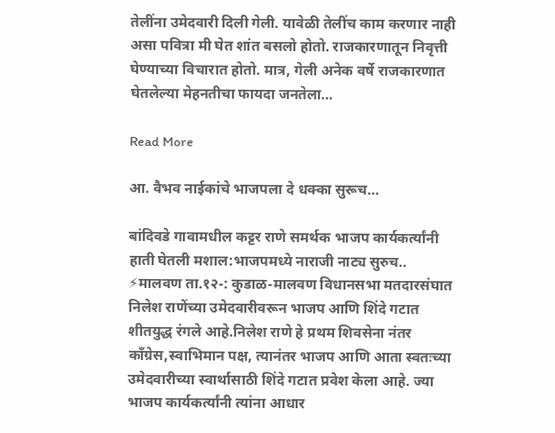तेलींना उमेदवारी दिली गेली. यावेळी तेलींच काम करणार नाही असा पवित्रा मी घेत शांत बसलो होतो. राजकारणातून निवृत्ती घेण्याच्या विचारात होतो. मात्र, गेली अनेक वर्षे राजकारणात घेतलेल्या मेहनतीचा फायदा जनतेला…

Read More

आ. वैभव नाईकांचे भाजपला दे धक्का सुरूच…

बांदिवडे गावामधील कट्टर राणे समर्थक भाजप कार्यकर्त्यांनी हाती घेतली मशाल:भाजपमध्ये नाराजी नाट्य सुरुच.. ⚡मालवण ता.१२-: कुडाळ-मालवण विधानसभा मतदारसंघात निलेश राणेंच्या उमेदवारीवरून भाजप आणि शिंदे गटात शीतयुद्ध रंगले आहे.निलेश राणे हे प्रथम शिवसेना नंतर काँग्रेस,स्वाभिमान पक्ष, त्यानंतर भाजप आणि आता स्वतःच्या उमेदवारीच्या स्वार्थासाठी शिंदे गटात प्रवेश केला आहे. ज्या भाजप कार्यकर्त्यांनी त्यांना आधार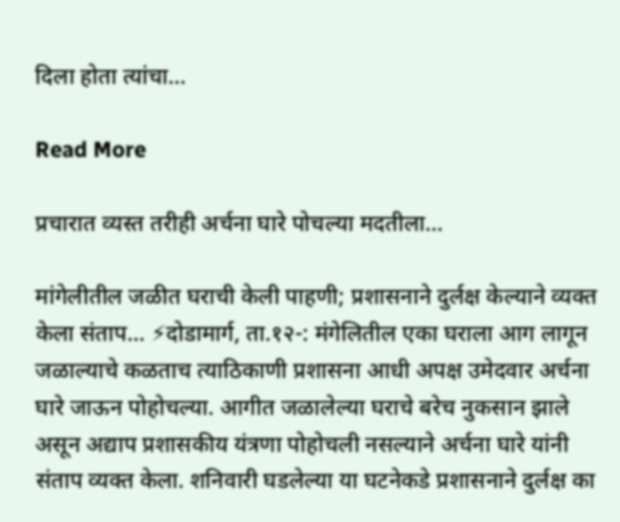दिला होता त्यांचा…

Read More

प्रचारात व्यस्त तरीही अर्चना घारे पोचल्या मदतीला…

मांगेलीतील जळीत घराची केली पाहणी; प्रशासनाने दुर्लक्ष केल्याने व्यक्त केला संताप… ⚡दोडामार्ग, ता.१२-: मंगेलितील एका घराला आग लागून जळाल्याचे कळताच त्याठिकाणी प्रशासना आधी अपक्ष उमेदवार अर्चना घारे जाऊन पोहोचल्या. आगीत जळालेल्या घराचे बरेच नुकसान झाले असून अद्याप प्रशासकीय यंत्रणा पोहोचली नसल्याने अर्चना घारे यांनी संताप व्यक्त केला. शनिवारी घडलेल्या या घटनेकडे प्रशासनाने दुर्लक्ष का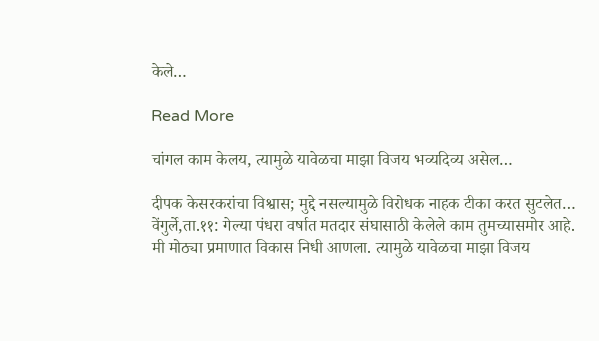केले…

Read More

चांगल काम केलय, त्यामुळे यावेळचा माझा विजय भव्यदिव्य असेल…

दीपक केसरकरांचा विश्वास; मुद्दे नसल्यामुळे विरोधक नाहक टीका करत सुटलेत… वेंगुर्ले,ता.११: गेल्या पंधरा वर्षात मतदार संघासाठी केलेले काम तुमच्यासमोर आहे. मी मोठ्या प्रमाणात विकास निधी आणला. त्यामुळे यावेळचा माझा विजय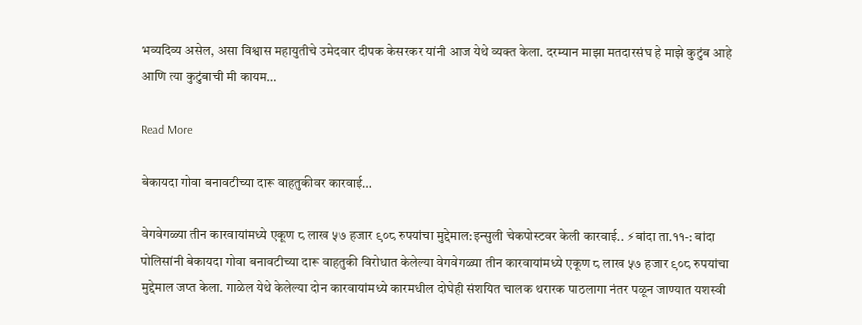भव्यदिव्य असेल, असा विश्वास महायुतीचे उमेदवार दीपक केसरकर यांनी आज येथे व्यक्त केला. दरम्यान माझा मतदारसंघ हे माझे कुटुंब आहे आणि त्या कुटुंबाची मी कायम…

Read More

बेकायदा गोवा बनावटीच्या दारू वाहतुकीवर कारवाई…

वेगवेगळ्या तीन कारवायांमध्ये एकूण ८ लाख ५७ हजार ९०८ रुपयांचा मुद्देमाल:इन्सुली चेकपोस्टवर केली कारवाई.. ⚡बांदा ता.११-: बांदा पोलिसांनी बेकायदा गोवा बनावटीच्या दारू वाहतुकी विरोधात केलेल्या वेगवेगळ्या तीन कारवायांमध्ये एकूण ८ लाख ५७ हजार ९०८ रुपयांचा मुद्देमाल जप्त केला. गाळेल येथे केलेल्या दोन कारवायांमध्ये कारमधील दोघेही संशयित चालक थरारक पाठलागा नंतर पळून जाण्यात यशस्वी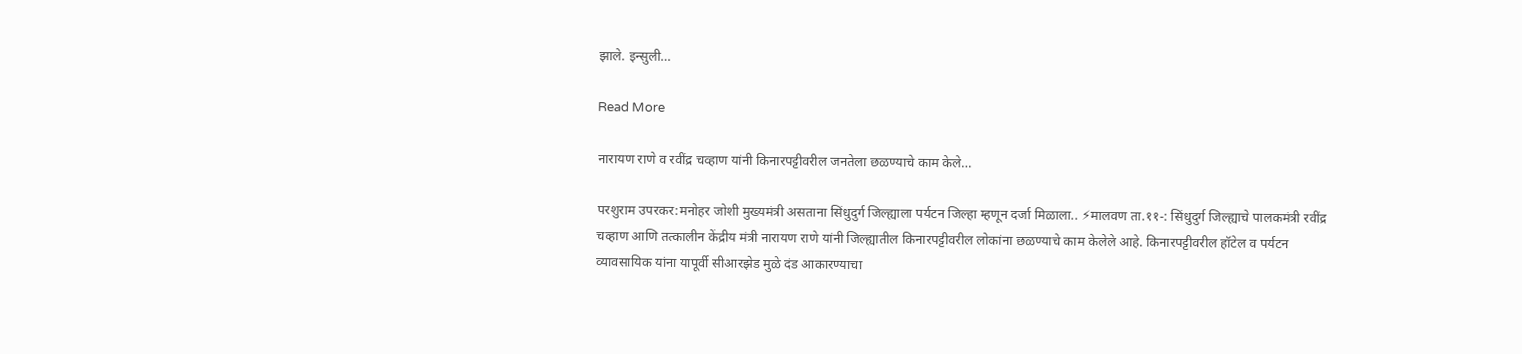झाले. इन्सुली…

Read More

नारायण राणे व रवींद्र चव्हाण यांनी किनारपट्टीवरील जनतेला छळण्याचे काम केले…

परशुराम उपरकर:मनोहर जोशी मुख्यमंत्री असताना सिंधुदुर्ग जिल्ह्याला पर्यटन जिल्हा म्हणून दर्जा मिळाला.. ⚡मालवण ता.११-: सिंधुदुर्ग जिल्ह्याचे पालकमंत्री रवींद्र चव्हाण आणि तत्कालीन केंद्रीय मंत्री नारायण राणे यांनी जिल्ह्यातील किनारपट्टीवरील लोकांना छळण्याचे काम केलेले आहे. किनारपट्टीवरील हॉटेल व पर्यटन व्यावसायिक यांना यापूर्वी सीआरझेड मुळे दंड आकारण्याचा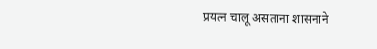प्रयत्न चालू असताना शासनाने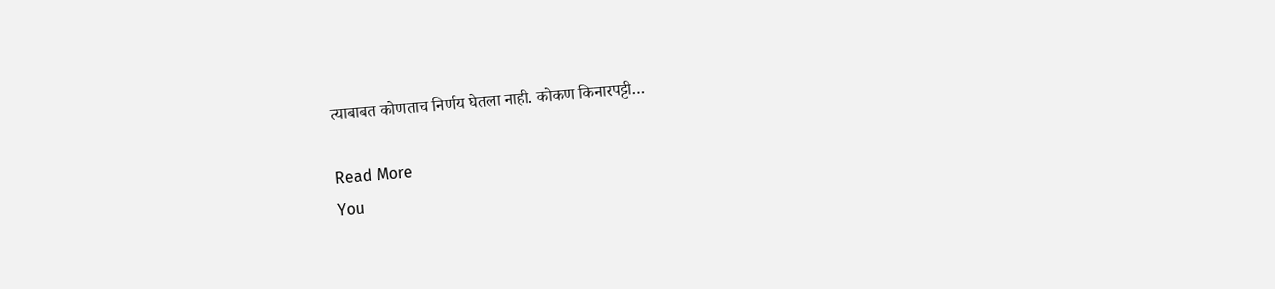त्याबाबत कोणताच निर्णय घेतला नाही. कोकण किनारपट्टी…

Read More
You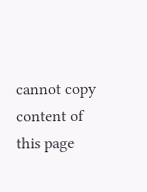cannot copy content of this page